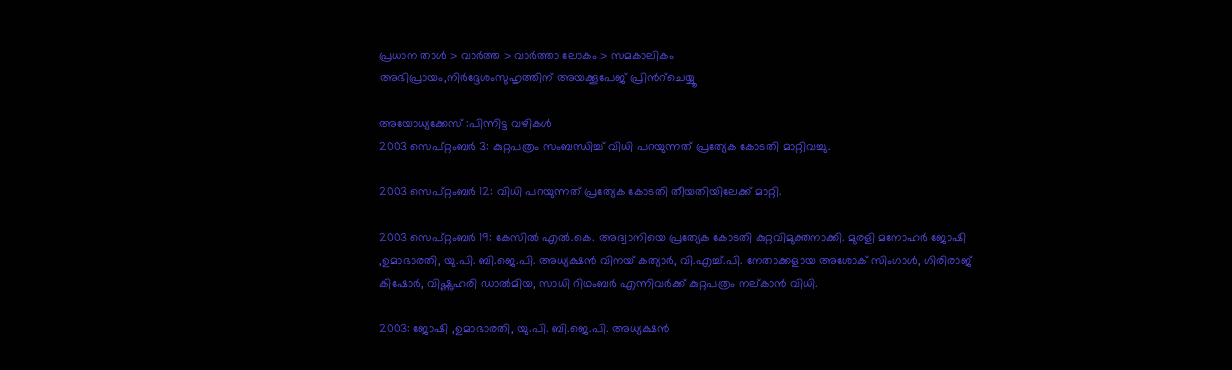പ്രധാന താള്‍ > വാര്‍ത്ത > വാര്‍ത്താ ലോകം > സമകാലികം
അഭിപ്രായം,നിര്‍ദ്ദേശംസുഹൃത്തിന് അയക്കൂപേജ് പ്രിന്‍റ്ചെയ്യൂ

അയോധ്യക്കേസ് :പിന്നിട്ട വഴികള്‍
2003 സെപ്റ്റംബര്‍ 3: കുറ്റപത്രം സംബന്ധിച്ച് വിധി പറയുന്നത് പ്രത്യേക കോടതി മാറ്റിവച്ചു.

2003 സെപ്റ്റംബര്‍ 12: വിധി പറയുന്നത് പ്രത്യേക കോടതി തീയതിയിലേക്ക് മാറ്റി.

2003 സെപ്റ്റംബര്‍ 19: കേസില്‍ എല്‍.കെ. അദ്വാനിയെ പ്രത്യേക കോടതി കുറ്റവിമുക്തനാക്കി. മുരളി മനോഹര്‍ ജോഷി ,ഉമാഭാരതി, യു.പി. ബി.ജെ.പി. അധ്യക്ഷന്‍ വിനയ് കത്യാര്‍, വി.എച്ച്.പി. നേതാക്കളായ അശോക് സിംഗാള്‍, ഗിരിരാജ് കിഷോര്‍, വിഷ്ണുഹരി ഡാല്‍മിയ, സാധി റിഥംബര്‍ എന്നിവര്‍ക്ക് കുറ്റപത്രം നല്കാന്‍ വിധി.

2003: ജോഷി ,ഉമാഭാരതി, യു.പി. ബി.ജെ.പി. അധ്യക്ഷന്‍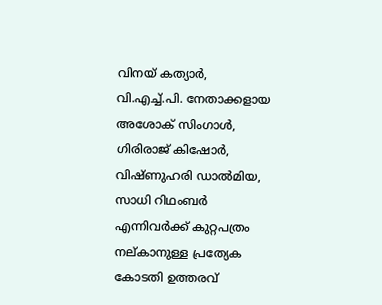വിനയ് കത്യാര്‍, വി.എച്ച്.പി. നേതാക്കളായ അശോക് സിംഗാള്‍, ഗിരിരാജ് കിഷോര്‍, വിഷ്ണുഹരി ഡാല്‍മിയ, സാധി റിഥംബര്‍ എന്നിവര്‍ക്ക് കുറ്റപത്രം നല്കാനുള്ള പ്രത്യേക കോടതി ഉത്തരവ്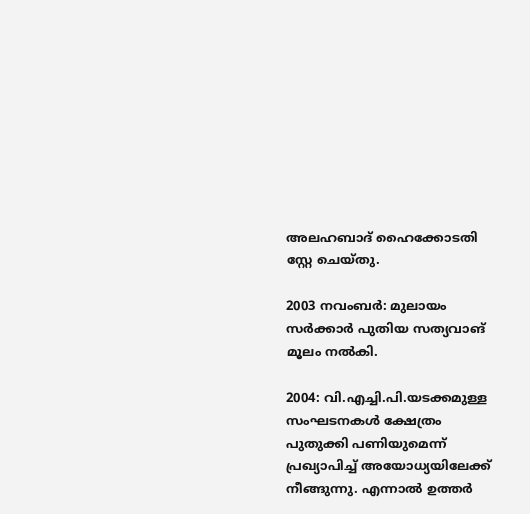അലഹബാദ് ഹൈക്കോടതി സ്റ്റേ ചെയ്തു.

2003 നവംബര്‍: മുലായം സര്‍ക്കാര്‍ പുതിയ സത്യവാങ് മൂലം നല്‍കി.

2004: വി.എച്ചി.പി.യടക്കമുള്ള സംഘടനകള്‍ ക്ഷേത്രം പുതുക്കി പണിയുമെന്ന് പ്രഖ്യാപിച്ച് അയോധ്യയിലേക്ക് നീങ്ങുന്നു. എന്നാല്‍ ഉത്തര്‍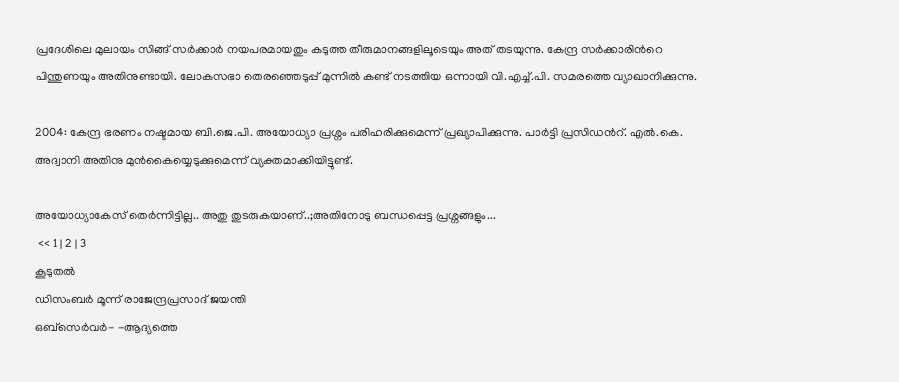പ്രദേശിലെ മുലായം സിങ്ങ് സര്‍ക്കാര്‍ നയപരമായതും കടുത്ത തീരുമാനങ്ങളിലൂടെയും അത് തടയുന്നു. കേന്ദ്ര സര്‍ക്കാരിന്‍റെ പിന്തുണയും അതിനുണ്ടായി. ലോകസഭാ തെരഞ്ഞെടുപ്പ് മുന്നില്‍ കണ്ട് നടത്തിയ ഒന്നായി വി.എച്ച്.പി. സമരത്തെ വ്യാഖാനിക്കുന്നു.

2004: കേന്ദ്ര ഭരണം നഷ്ടമായ ബി.ജെ.പി. അയോധ്യാ പ്രശ്നം പരിഹരിക്കുമെന്ന് പ്രഖ്യാപിക്കുന്നു. പാര്‍ട്ടി പ്രസിഡന്‍റ്. എല്‍.കെ. അദ്വാനി അതിനു മുന്‍കൈയ്യെടുക്കുമെന്ന് വ്യക്തമാക്കിയിട്ടുണ്ട്.

അയോധ്യാകേസ് തെര്‍ന്നിട്ടില്ല.. അതു തുടരുകയാണ്..;അതിനോടു ബന്ധപ്പെട്ട പ്രശ്നങ്ങളും...
 << 1 | 2 | 3
കൂടുതല്‍
ഡിസംബര്‍ മൂന്ന് രാജേന്ദ്രപ്രസാദ് ജയന്തി
ഒബ്സെര്‍വര്‍- -ആദ്യത്തെ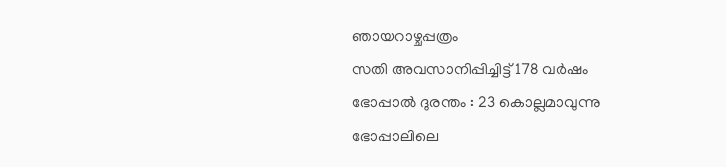ഞായറാഴ്ചപ്പത്രം
സതി അവസാനിപ്പിച്ചിട്ട് 178 വര്‍ഷം
ഭോപ്പാല്‍ ദുരന്തം : 23 കൊല്ലമാവുന്നു
ഭോപ്പാലിലെ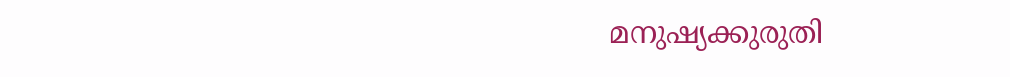മനുഷ്യക്കുരുതി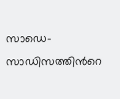സാഡെ- സാഡിസത്തിന്‍റെ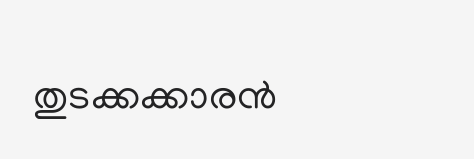തുടക്കക്കാരന്‍